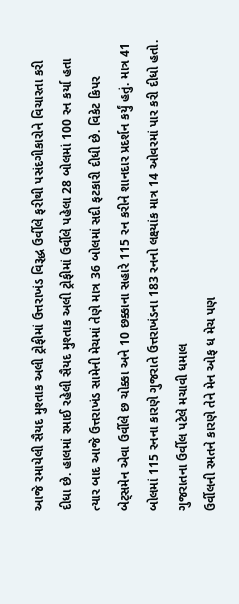આજે રમાયેલી સૈયદ મુશ્તાક અલી ટ્રોફીમાં ઉત્તરાખંડ વિરૂદ્ધ ઉર્વીલે ફરીથી પસંદગીકારોને વિચારતા કરી દીધા છે. હાલમાં રમાઈ રહેલી સૈયદ મુશ્તાક અલી ટ્રોફીમાં ઉર્વીલે પહેલા 28 બોલમાં 100 રન કર્યા હતા ત્યાર બાદ આજે ઉત્તરાખંડ સામેની મેચમાં તેણે માત્ર 36 બોલમાં સદી ફટકારી દીધી છે. વિકેટ કિપર બેટ્સમેન એવા ઉર્વીલે છ ચોક્કા અને 10 છક્કાના સહારે 115 રન કરીને શાનદાર પ્રદર્શન કર્યું હતું. માત્ર 41 બોલમાં 115 રનના કારણે ગુજરાતે ઉત્તરાખંડના 183 રનનો લક્ષ્યાંક માત્ર 14 ઓવરમાં પાર કરી દીધો હતો.
ગુજરાતના ઉર્વીલ પટેલે મચાવી ધમાલ
ઉર્વીલની રમતને કારણે તેને મેન ઓફ ધ મેચ પણ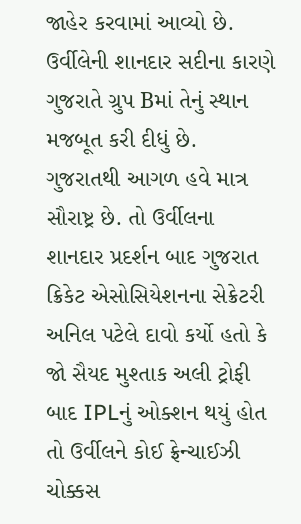જાહેર કરવામાં આવ્યો છે. ઉર્વીલેની શાનદાર સદીના કારણે ગુજરાતે ગ્રુપ Bમાં તેનું સ્થાન મજબૂત કરી દીધું છે. ગુજરાતથી આગળ હવે માત્ર સૌરાષ્ટ્ર છે. તો ઉર્વીલના શાનદાર પ્રદર્શન બાદ ગુજરાત ક્રિકેટ એસોસિયેશનના સેક્રેટરી અનિલ પટેલે દાવો કર્યો હતો કે જો સૈયદ મુશ્તાક અલી ટ્રોફી બાદ IPLનું ઓક્શન થયું હોત તો ઉર્વીલને કોઈ ફ્રેન્ચાઈઝી ચોક્કસ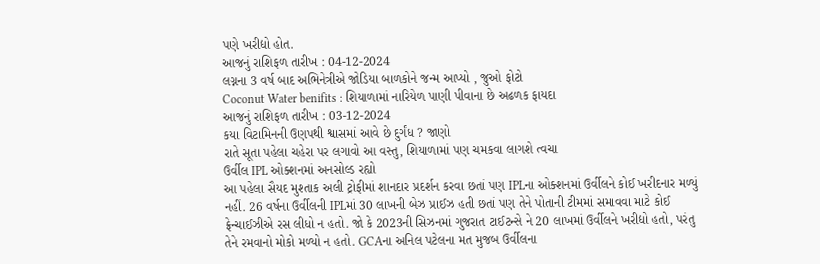પણે ખરીદ્યો હોત.
આજનું રાશિફળ તારીખ : 04-12-2024
લગ્નના 3 વર્ષ બાદ અભિનેત્રીએ જોડિયા બાળકોને જન્મ આપ્યો , જુઓ ફોટો
Coconut Water benifits : શિયાળામાં નારિયેળ પાણી પીવાના છે અઢળક ફાયદા
આજનું રાશિફળ તારીખ : 03-12-2024
કયા વિટામિનની ઉણપથી શ્વાસમાં આવે છે દુર્ગંધ ? જાણો
રાતે સૂતા પહેલા ચહેરા પર લગાવો આ વસ્તુ, શિયાળામાં પણ ચમકવા લાગશે ત્વચા
ઉર્વીલ IPL ઓક્શનમાં અનસોલ્ડ રહ્યો
આ પહેલા સૈયદ મુશ્તાક અલી ટ્રોફીમાં શાનદાર પ્રદર્શન કરવા છતાં પણ IPLના ઓક્શનમાં ઉર્વીલને કોઈ ખરીદનાર મળ્યું નહીં. 26 વર્ષના ઉર્વીલની IPLમાં 30 લાખની બેઝ પ્રાઈઝ હતી છતાં પણ તેને પોતાની ટીમમાં સમાવવા માટે કોઈ ફ્રેન્ચાઈઝીએ રસ લીધો ન હતો. જો કે 2023ની સિઝનમાં ગુજરાત ટાઈટન્સે ને 20 લાખમાં ઉર્વીલને ખરીદ્યો હતો, પરંતુ તેને રમવાનો મોકો મળ્યો ન હતો. GCAના અનિલ પટેલના મત મુજબ ઉર્વીલના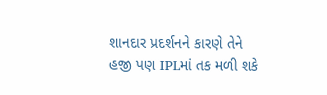શાનદાર પ્રદર્શનને કારણે તેને હજી પણ IPLમાં તક મળી શકે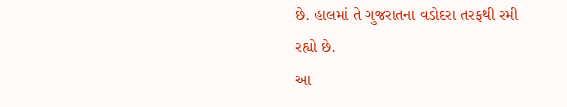છે. હાલમાં તે ગુજરાતના વડોદરા તરફથી રમી રહ્યો છે.
આ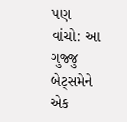પણ વાંચો: આ ગુજ્જુ બેટ્સમેને એક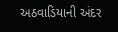અઠવાડિયાની અંદર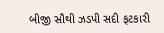બીજી સૌથી ઝડપી સદી ફટકારી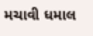મચાવી ધમાલ